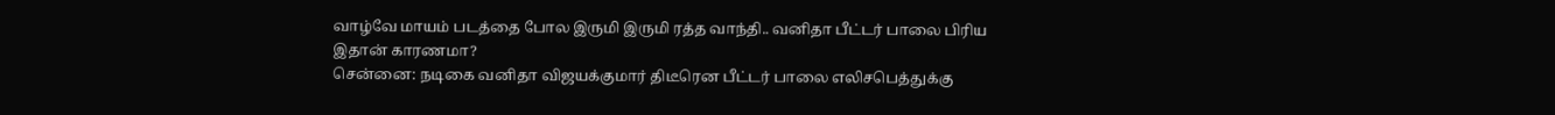வாழ்வே மாயம் படத்தை போல இருமி இருமி ரத்த வாந்தி.. வனிதா பீட்டர் பாலை பிரிய இதான் காரணமா?
சென்னை: நடிகை வனிதா விஜயக்குமார் திடீரென பீட்டர் பாலை எலிசபெத்துக்கு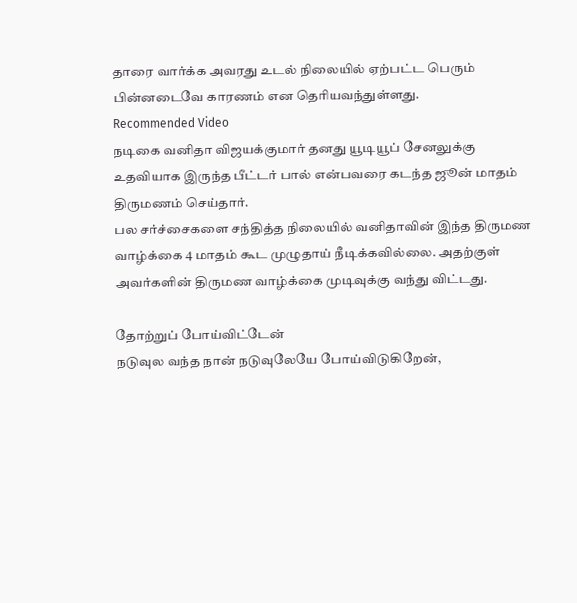தாரை வார்க்க அவரது உடல் நிலையில் ஏற்பட்ட பெரும் பின்னடைவே காரணம் என தெரியவந்துள்ளது.
Recommended Video
நடிகை வனிதா விஜயக்குமார் தனது யூடியூப் சேனலுக்கு உதவியாக இருந்த பீட்டர் பால் என்பவரை கடந்த ஜூன் மாதம் திருமணம் செய்தார்.
பல சர்ச்சைகளை சந்தித்த நிலையில் வனிதாவின் இந்த திருமண வாழ்க்கை 4 மாதம் கூட முழுதாய் நீடிக்கவில்லை. அதற்குள் அவர்களின் திருமண வாழ்க்கை முடிவுக்கு வந்து விட்டது.

தோற்றுப் போய்விட்டேன்
நடுவுல வந்த நான் நடுவுலேயே போய்விடுகிறேன்,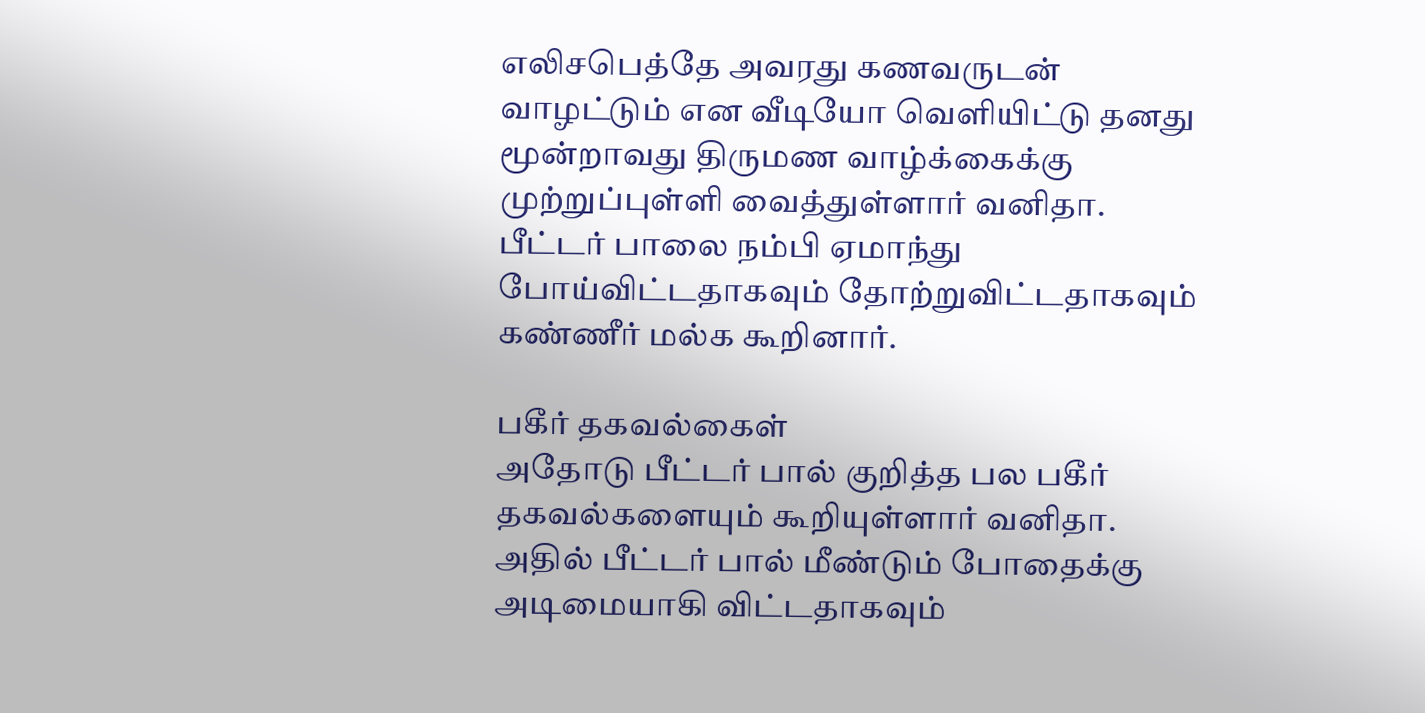எலிசபெத்தே அவரது கணவருடன் வாழட்டும் என வீடியோ வெளியிட்டு தனது மூன்றாவது திருமண வாழ்க்கைக்கு முற்றுப்புள்ளி வைத்துள்ளார் வனிதா. பீட்டர் பாலை நம்பி ஏமாந்து போய்விட்டதாகவும் தோற்றுவிட்டதாகவும் கண்ணீர் மல்க கூறினார்.

பகீர் தகவல்கைள்
அதோடு பீட்டர் பால் குறித்த பல பகீர் தகவல்களையும் கூறியுள்ளார் வனிதா. அதில் பீட்டர் பால் மீண்டும் போதைக்கு அடிமையாகி விட்டதாகவும்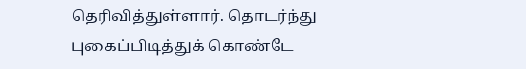தெரிவித்துள்ளார். தொடர்ந்து புகைப்பிடித்துக் கொண்டே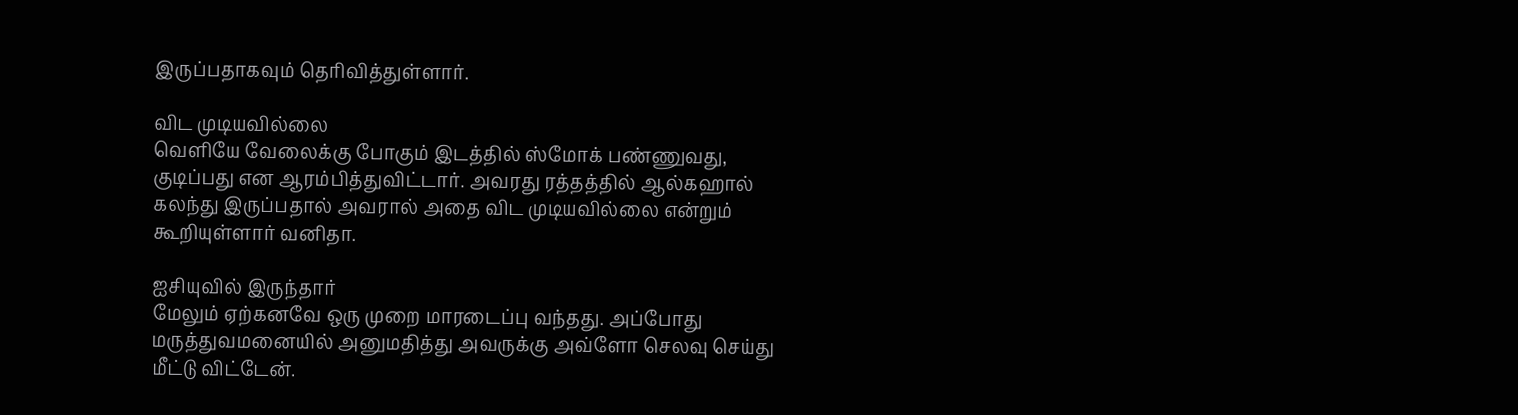இருப்பதாகவும் தெரிவித்துள்ளார்.

விட முடியவில்லை
வெளியே வேலைக்கு போகும் இடத்தில் ஸ்மோக் பண்ணுவது, குடிப்பது என ஆரம்பித்துவிட்டார். அவரது ரத்தத்தில் ஆல்கஹால் கலந்து இருப்பதால் அவரால் அதை விட முடியவில்லை என்றும் கூறியுள்ளார் வனிதா.

ஐசியுவில் இருந்தார்
மேலும் ஏற்கனவே ஒரு முறை மாரடைப்பு வந்தது. அப்போது மருத்துவமனையில் அனுமதித்து அவருக்கு அவ்ளோ செலவு செய்து மீட்டு விட்டேன்.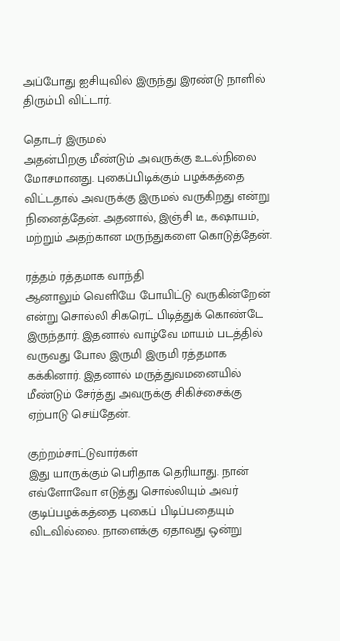அப்போது ஐசியுவில் இருந்து இரண்டு நாளில் திரும்பி விட்டார்.

தொடர் இருமல்
அதன்பிறகு மீண்டும் அவருக்கு உடல்நிலை மோசமானது. புகைப்பிடிக்கும் பழக்கத்தை விட்டதால் அவருக்கு இருமல் வருகிறது என்று நினைத்தேன். அதனால், இஞ்சி டீ, கஷாயம், மற்றும் அதற்கான மருந்துகளை கொடுத்தேன்.

ரத்தம் ரத்தமாக வாந்தி
ஆனாலும் வெளியே போயிட்டு வருகின்றேன் என்று சொல்லி சிகரெட் பிடித்துக் கொண்டே இருந்தார். இதனால் வாழ்வே மாயம் படத்தில் வருவது போல இருமி இருமி ரத்தமாக கக்கினார். இதனால் மருத்துவமனையில் மீண்டும் சேர்த்து அவருக்கு சிகிச்சைக்கு ஏற்பாடு செய்தேன்.

குற்றம்சாட்டுவார்கள்
இது யாருக்கும் பெரிதாக தெரியாது. நான் எவ்ளோவோ எடுத்து சொல்லியும் அவர் குடிப்பழக்கத்தை புகைப் பிடிப்பதையும் விடவில்லை. நாளைக்கு ஏதாவது ஒன்று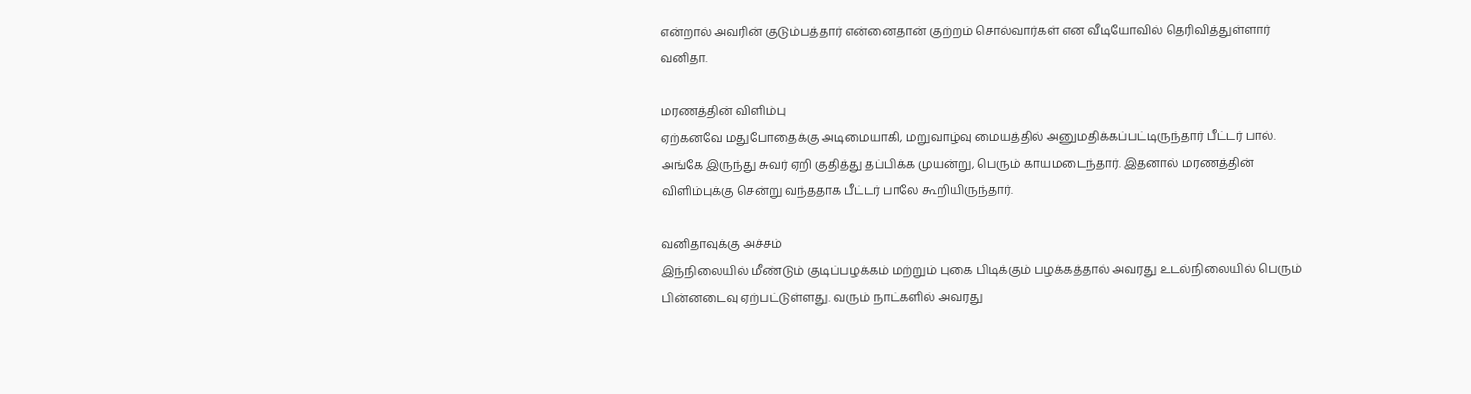என்றால் அவரின் குடும்பத்தார் என்னைதான் குற்றம் சொல்வார்கள் என வீடியோவில் தெரிவித்துள்ளார் வனிதா.

மரணத்தின் விளிம்பு
ஏற்கனவே மதுபோதைக்கு அடிமையாகி, மறுவாழ்வு மையத்தில் அனுமதிக்கப்பட்டிருந்தார் பீட்டர் பால். அங்கே இருந்து சுவர் ஏறி குதித்து தப்பிக்க முயன்று, பெரும் காயமடைந்தார். இதனால் மரணத்தின் விளிம்புக்கு சென்று வந்ததாக பீட்டர் பாலே கூறியிருந்தார்.

வனிதாவுக்கு அச்சம்
இந்நிலையில் மீண்டும் குடிப்பழக்கம் மற்றும் புகை பிடிக்கும் பழக்கத்தால் அவரது உடல்நிலையில் பெரும் பின்னடைவு ஏற்பட்டுள்ளது. வரும் நாட்களில் அவரது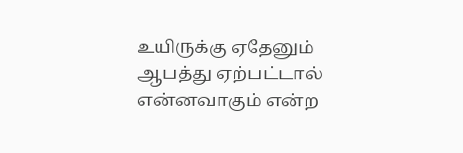உயிருக்கு ஏதேனும் ஆபத்து ஏற்பட்டால் என்னவாகும் என்ற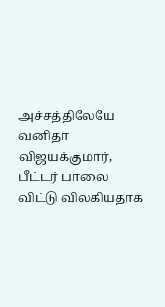அச்சத்திலேயே வனிதா விஜயக்குமார், பீட்டர் பாலை விட்டு விலகியதாக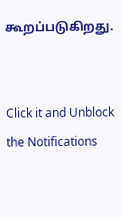கூறப்படுகிறது.


Click it and Unblock the Notifications